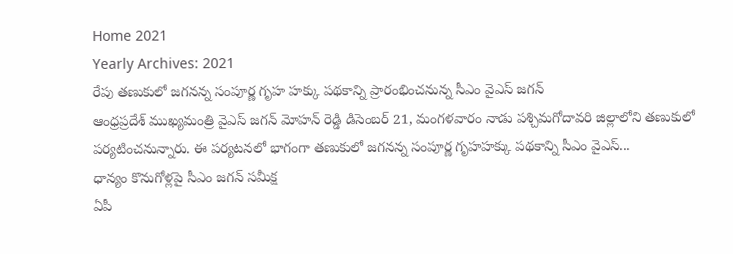Home 2021
Yearly Archives: 2021
రేపు తణుకులో జగనన్న సంపూర్ణ గృహ హక్కు పథకాన్ని ప్రారంభించనున్న సీఎం వైఎస్ జగన్
ఆంధ్రప్రదేశ్ ముఖ్యమంత్రి వైఎస్ జగన్ మోహన్ రెడ్డి డిసెంబర్ 21, మంగళవారం నాడు పశ్చిమగోదావరి జిల్లాలోని తణుకులో పర్యటించనున్నారు. ఈ పర్యటనలో భాగంగా తణుకులో జగనన్న సంపూర్ణ గృహహక్కు పథకాన్ని సీఎం వైఎస్...
ధాన్యం కొనుగోళ్లపై సీఎం జగన్ సమీక్ష
ఏపీ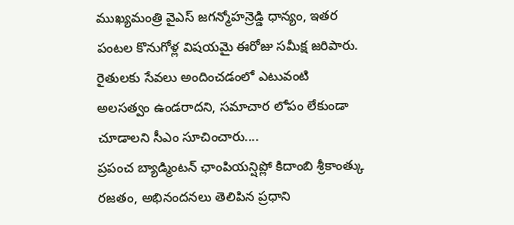ముఖ్యమంత్రి వైఎస్ జగన్మోహన్రెడ్డి ధాన్యం, ఇతర పంటల కొనుగోళ్ల విషయమై ఈరోజు సమీక్ష జరిపారు. రైతులకు సేవలు అందించడంలో ఎటువంటి అలసత్వం ఉండరాదని, సమాచార లోపం లేకుండా చూడాలని సీఎం సూచించారు....
ప్రపంచ బ్యాడ్మింటన్ ఛాంపియన్షిప్లో కిదాంబి శ్రీకాంత్కు రజతం, అభినందనలు తెలిపిన ప్రధాని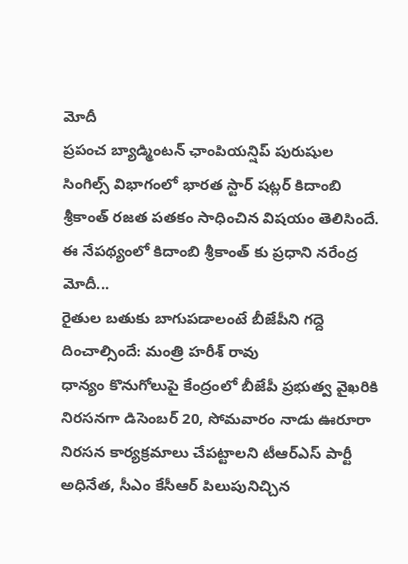మోదీ
ప్రపంచ బ్యాడ్మింటన్ ఛాంపియన్షిప్ పురుషుల సింగిల్స్ విభాగంలో భారత స్టార్ షట్లర్ కిదాంబి శ్రీకాంత్ రజత పతకం సాధించిన విషయం తెలిసిందే. ఈ నేపథ్యంలో కిదాంబి శ్రీకాంత్ కు ప్రధాని నరేంద్ర మోదీ...
రైతుల బతుకు బాగుపడాలంటే బీజేపీని గద్దె దించాల్సిందే: మంత్రి హరీశ్ రావు
ధాన్యం కొనుగోలుపై కేంద్రంలో బీజేపీ ప్రభుత్వ వైఖరికి నిరసనగా డిసెంబర్ 20, సోమవారం నాడు ఊరూరా నిరసన కార్యక్రమాలు చేపట్టాలని టీఆర్ఎస్ పార్టీ అధినేత, సీఎం కేసీఆర్ పిలుపునిచ్చిన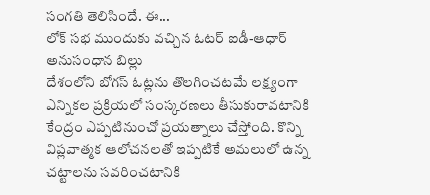సంగతి తెలిసిందే. ఈ...
లోక్ సభ ముందుకు వచ్చిన ఓటర్ ఐడీ-ఆధార్ అనుసంధాన బిల్లు
దేశంలోని బోగస్ ఓట్లను తొలగించటమే లక్ష్యంగా ఎన్నికల ప్రక్రియలో సంస్కరణలు తీసుకురావటానికి కేంద్రం ఎప్పటినుంచో ప్రయత్నాలు చేస్తోంది. కొన్ని విప్లవాత్మక ఆలోచనలతో ఇప్పటికే అమలులో ఉన్న చట్టాలను సవరించటానికి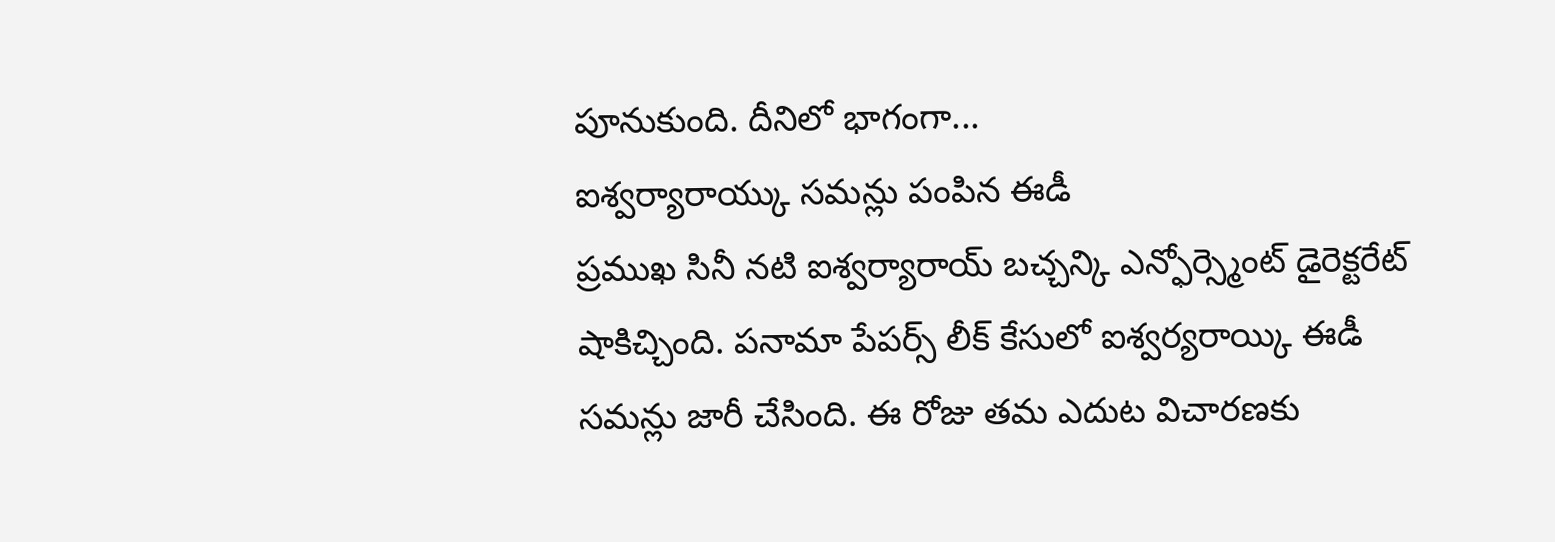పూనుకుంది. దీనిలో భాగంగా...
ఐశ్వర్యారాయ్కు సమన్లు పంపిన ఈడీ
ప్రముఖ సినీ నటి ఐశ్వర్యారాయ్ బచ్చన్కి ఎన్ఫోర్స్మెంట్ డైరెక్టరేట్ షాకిచ్చింది. పనామా పేపర్స్ లీక్ కేసులో ఐశ్వర్యరాయ్కి ఈడీ సమన్లు జారీ చేసింది. ఈ రోజు తమ ఎదుట విచారణకు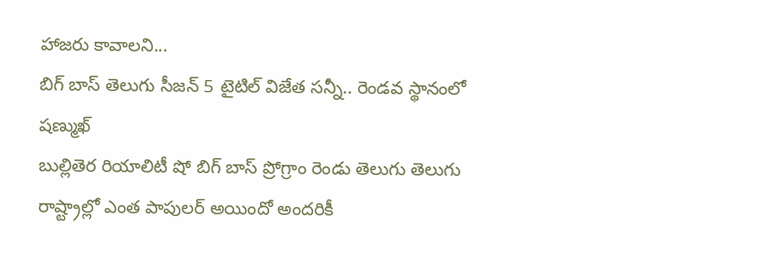హాజరు కావాలని...
బిగ్ బాస్ తెలుగు సీజన్ 5 టైటిల్ విజేత సన్నీ.. రెండవ స్థానంలో షణ్ముఖ్
బుల్లితెర రియాలిటీ షో బిగ్ బాస్ ప్రోగ్రాం రెండు తెలుగు తెలుగు రాష్ట్రాల్లో ఎంత పాపులర్ అయిందో అందరికీ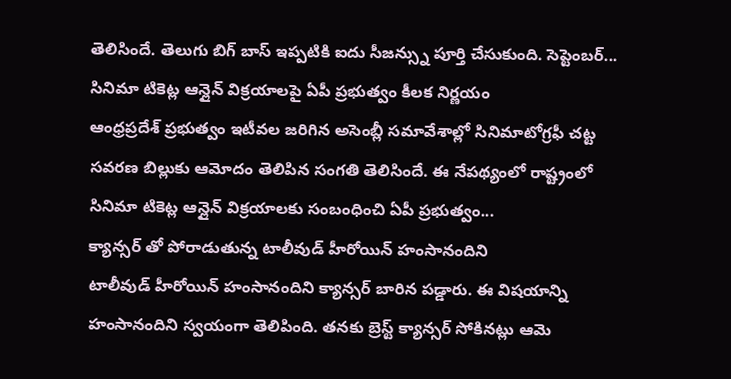తెలిసిందే. తెలుగు బిగ్ బాస్ ఇప్పటికి ఐదు సీజన్స్ను పూర్తి చేసుకుంది. సెప్టెంబర్...
సినిమా టికెట్ల ఆన్లైన్ విక్రయాలపై ఏపీ ప్రభుత్వం కీలక నిర్ణయం
ఆంధ్రప్రదేశ్ ప్రభుత్వం ఇటీవల జరిగిన అసెంబ్లీ సమావేశాల్లో సినిమాటోగ్రఫీ చట్ట సవరణ బిల్లుకు ఆమోదం తెలిపిన సంగతి తెలిసిందే. ఈ నేపథ్యంలో రాష్ట్రంలో సినిమా టికెట్ల ఆన్లైన్ విక్రయాలకు సంబంధించి ఏపీ ప్రభుత్వం...
క్యాన్సర్ తో పోరాడుతున్న టాలీవుడ్ హీరోయిన్ హంసానందిని
టాలీవుడ్ హీరోయిన్ హంసానందిని క్యాన్సర్ బారిన పడ్డారు. ఈ విషయాన్ని హంసానందిని స్వయంగా తెలిపింది. తనకు బ్రెస్ట్ క్యాన్సర్ సోకినట్లు ఆమె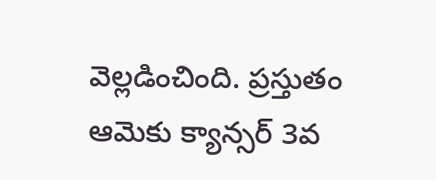వెల్లడించింది. ప్రస్తుతం ఆమెకు క్యాన్సర్ 3వ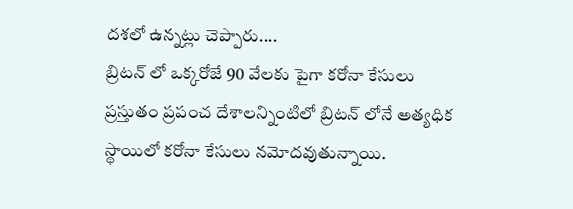దశలో ఉన్నట్లు చెప్పారు....
బ్రిటన్ లో ఒక్కరోజే 90 వేలకు పైగా కరోనా కేసులు
ప్రస్తుతం ప్రపంచ దేశాలన్నింటిలో బ్రిటన్ లోనే అత్యధిక స్థాయిలో కరోనా కేసులు నమోదవుతున్నాయి.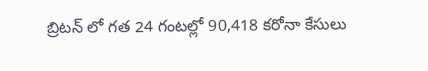బ్రిటన్ లో గత 24 గంటల్లో 90,418 కరోనా కేసులు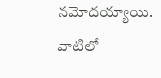నమోదయ్యాయి. వాటిలో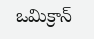ఒమిక్రాన్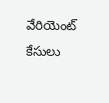వేరియెంట్ కేసులు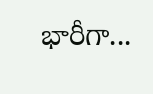భారీగా...